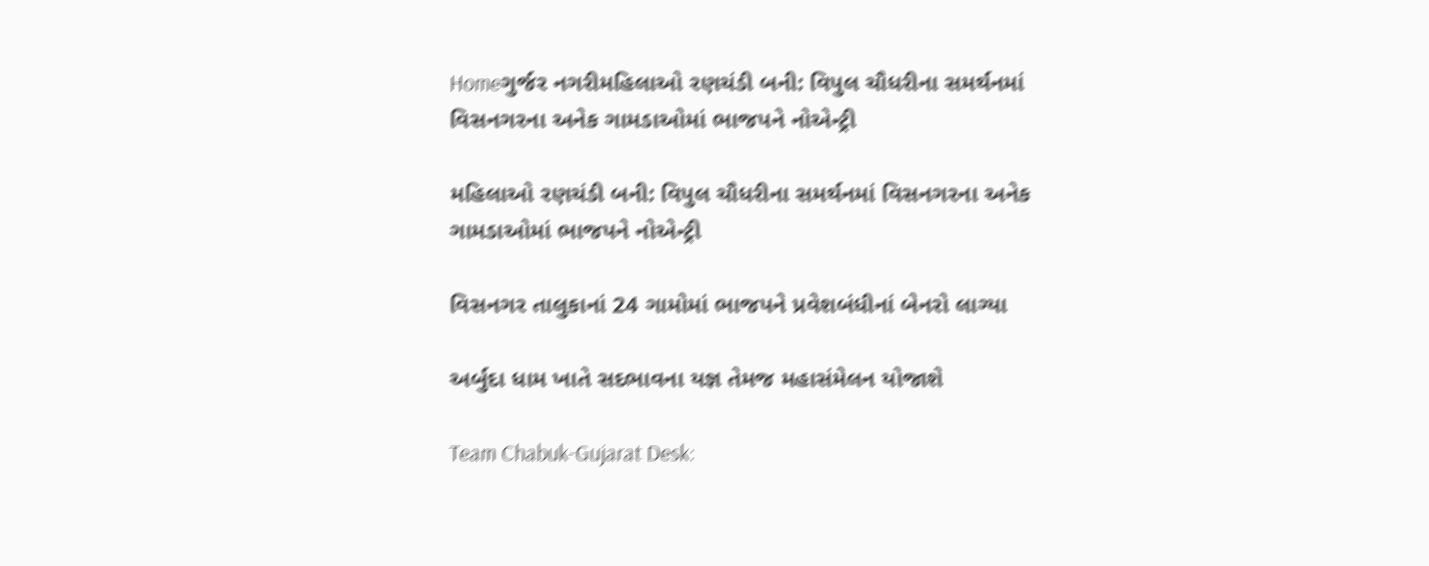Homeગુર્જર નગરીમહિલાઓ રણચંડી બની: વિપુલ ચૌધરીના સમર્થનમાં વિસનગરના અનેક ગામડાઓમાં ભાજપને નોએન્ટ્રી

મહિલાઓ રણચંડી બની: વિપુલ ચૌધરીના સમર્થનમાં વિસનગરના અનેક ગામડાઓમાં ભાજપને નોએન્ટ્રી

વિસનગર તાલુકાનાં 24 ગામોમાં ભાજપને પ્રવેશબંધીનાં બેનરો લાગ્યા

અર્બુદા ધામ ખાતે સદભાવના યજ્ઞ તેમજ મહાસંમેલન યોજાશે

Team Chabuk-Gujarat Desk: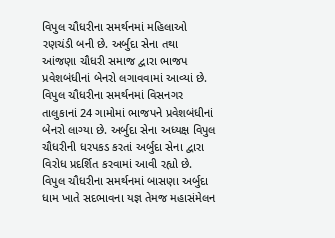વિપુલ ચૌધરીના સમર્થનમાં મહિલાઓ રણચંડી બની છે. અર્બુદા સેના તથા આંજણા ચૌધરી સમાજ દ્વારા ભાજપ પ્રવેશબંધીનાં બેનરો લગાવવામાં આવ્યાં છે. વિપુલ ચૌધરીના સમર્થનમાં વિસનગર તાલુકાનાં 24 ગામોમાં ભાજપને પ્રવેશબંધીનાં બેનરો લાગ્યા છે. અર્બુદા સેના અધ્યક્ષ વિપુલ ચૌધરીની ધરપકડ કરતાં અર્બુદા સેના દ્વારા વિરોધ પ્રદર્શિત કરવામાં આવી રહ્યો છે. વિપુલ ચૌધરીના સમર્થનમાં બાસણા અર્બુદા ધામ ખાતે સદભાવના યજ્ઞ તેમજ મહાસંમેલન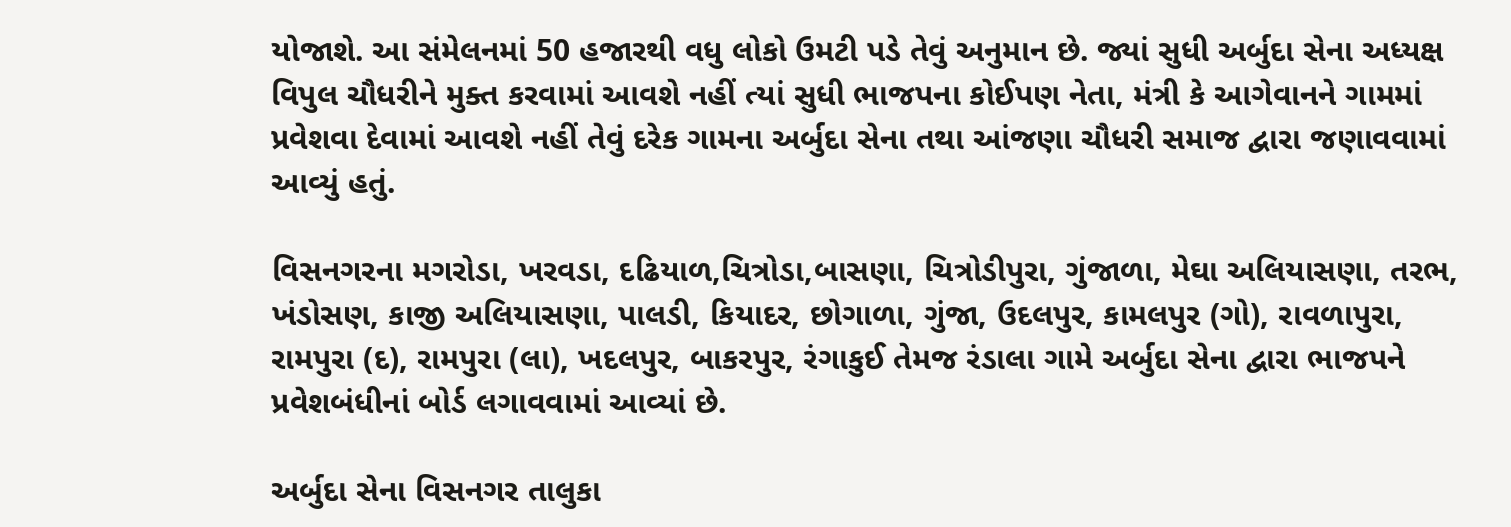યોજાશે. આ સંમેલનમાં 50 હજારથી વધુ લોકો ઉમટી પડે તેવું અનુમાન છે. જ્યાં સુધી અર્બુદા સેના અધ્યક્ષ વિપુલ ચૌધરીને મુક્ત કરવામાં આવશે નહીં ત્યાં સુધી ભાજપના કોઈપણ નેતા, મંત્રી કે આગેવાનને ગામમાં પ્રવેશવા દેવામાં આવશે નહીં તેવું દરેક ગામના અર્બુદા સેના તથા આંજણા ચૌધરી સમાજ દ્વારા જણાવવામાં આવ્યું હતું.

વિસનગરના મગરોડા, ખરવડા, દઢિયાળ,ચિત્રોડા,બાસણા, ચિત્રોડીપુરા, ગુંજાળા, મેઘા અલિયાસણા, તરભ, ખંડોસણ, કાજી અલિયાસણા, પાલડી, કિયાદર, છોગાળા, ગુંજા, ઉદલપુર, કામલપુર (ગો), રાવળાપુરા, રામપુરા (દ), રામપુરા (લા), ખદલપુર, બાકરપુર, રંગાકુઈ તેમજ રંડાલા ગામે અર્બુદા સેના દ્વારા ભાજપને પ્રવેશબંધીનાં બોર્ડ લગાવવામાં આવ્યાં છે.

અર્બુદા સેના વિસનગર તાલુકા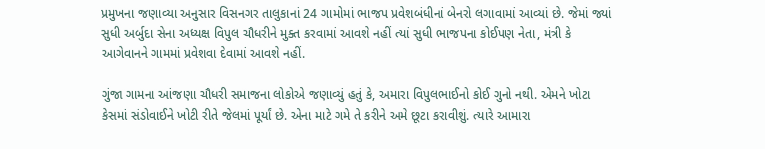પ્રમુખના જણાવ્યા અનુસાર વિસનગર તાલુકાનાં 24 ગામોમાં ભાજપ પ્રવેશબંધીનાં બેનરો લગાવામાં આવ્યાં છે. જેમાં જ્યાં સુધી અર્બુદા સેના અધ્યક્ષ વિપુલ ચૌધરીને મુક્ત કરવામાં આવશે નહીં ત્યાં સુધી ભાજપના કોઈપણ નેતા, મંત્રી કે આગેવાનને ગામમાં પ્રવેશવા દેવામાં આવશે નહીં.

ગુંજા ગામના આંજણા ચૌધરી સમાજના લોકોએ જણાવ્યું હતું કે, અમારા વિપુલભાઈનો કોઈ ગુનો નથી. એમને ખોટા કેસમાં સંડોવાઈને ખોટી રીતે જેલમાં પૂર્યાં છે. એના માટે ગમે તે કરીને અમે છૂટા કરાવીશું. ત્યારે આમારા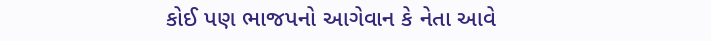કોઈ પણ ભાજપનો આગેવાન કે નેતા આવે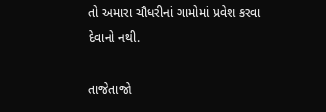તો અમારા ચૌધરીનાં ગામોમાં પ્રવેશ કરવા દેવાનો નથી.

તાજેતાજો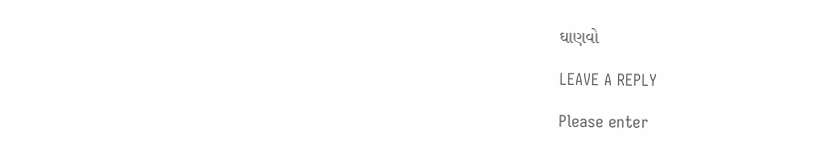ઘાણવો

LEAVE A REPLY

Please enter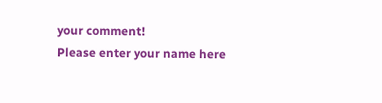your comment!
Please enter your name here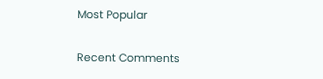Most Popular

Recent Comments